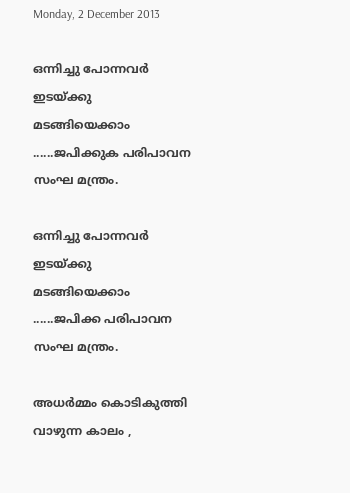Monday, 2 December 2013

ഒന്നിച്ചു പോന്നവര്‍ ഇടയ്ക്കു മടങ്ങിയെക്കാം ......ജപിക്കുക പരിപാവന സംഘ മന്ത്രം.

ഒന്നിച്ചു പോന്നവര്‍ ഇടയ്ക്കു മടങ്ങിയെക്കാം ......ജപിക്ക പരിപാവന സംഘ മന്ത്രം.

അധര്‍മ്മം കൊടികുത്തി വാഴുന്ന കാലം ,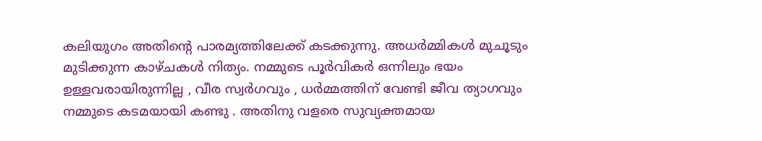കലിയുഗം അതിന്റെ പാരമ്യത്തിലേക്ക് കടക്കുന്നു. അധര്‍മ്മികള്‍ മുചൂടും മുടിക്കുന്ന കാഴ്ചകള്‍ നിത്യം. നമ്മുടെ പൂര്‍വികര്‍ ഒന്നിലും ഭയം ഉള്ളവരായിരുന്നില്ല , വീര സ്വര്‍ഗവും , ധര്‍മ്മത്തിന് വേണ്ടി ജീവ ത്യാഗവും നമ്മുടെ കടമയായി കണ്ടു . അതിനു വളരെ സുവ്യക്തമായ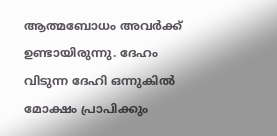ആത്മബോധം അവര്‍ക്ക് ഉണ്ടായിരുന്നു. ദേഹം വിടുന്ന ദേഹി ഒന്നുകില്‍ മോക്ഷം പ്രാപിക്കും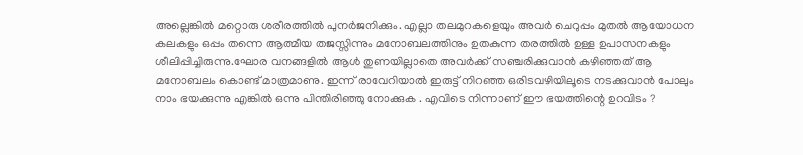അല്ലെങ്കില്‍ മറ്റൊരു ശരീരത്തില്‍ പുനര്‍ജനിക്കും. എല്ലാ തലമുറകളെയും അവര്‍ ചെറുപ്പം മുതല്‍ ആയോധന കലകളും ഒപ്പം തന്നെ ആത്മീയ തജസ്സിന്നും മനോബലത്തിനും ഉതകുന്ന തരത്തില്‍ ഉള്ള ഉപാസനകളും ശീലിപ്പിച്ചിരുന്നു.ഘോര വനങ്ങളില്‍ ആള്‍ തുണയില്ലാതെ അവര്‍ക്ക് സഞ്ചരിക്കുവാന്‍ കഴിഞ്ഞത് ആ മനോബലം കൊണ്ട് മാത്രമാണു. ഇന്ന് രാവേറിയാല്‍ ഇരുട്ട് നിറഞ്ഞ ഒരിടവഴിയിലൂടെ നടക്കുവാന്‍ പോലും നാം ഭയക്കുന്നു എങ്കില്‍ ഒന്നു പിന്തിരിഞ്ഞു നോക്കുക . എവിടെ നിന്നാണ് ഈ ഭയത്തിന്റെ ഉറവിടം ?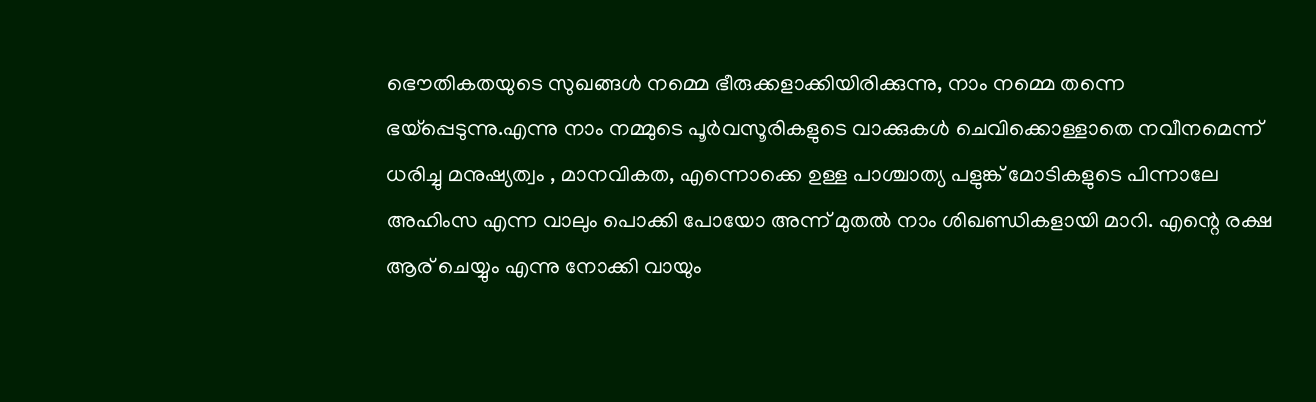ഭൌതികതയുടെ സുഖങ്ങള്‍ നമ്മെ ഭീരുക്കളാക്കിയിരിക്കുന്നു, നാം നമ്മെ തന്നെ ഭയ്പ്പെടുന്നു.എന്നു നാം നമ്മുടെ പൂര്‍വസൂരികളുടെ വാക്കുകള്‍ ചെവിക്കൊള്ളാതെ നവീനമെന്ന് ധരിച്ചു മനുഷ്യത്വം , മാനവികത, എന്നൊക്കെ ഉള്ള പാശ്ചാത്യ പളുങ്ക് മോടികളുടെ പിന്നാലേ അഹിംസ എന്ന വാലും പൊക്കി പോയോ അന്ന് മുതല്‍ നാം ശിഖണ്ഡികളായി മാറി. എന്റെ രക്ഷ ആര് ചെയ്യും എന്നു നോക്കി വായും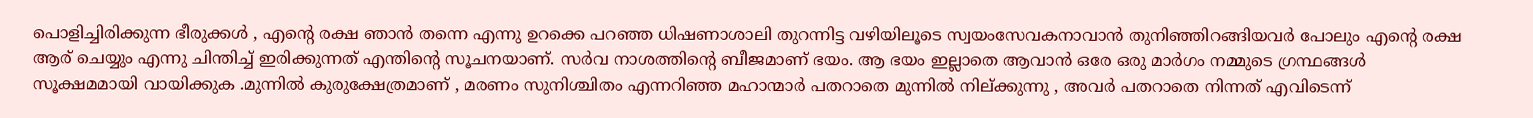പൊളിച്ചിരിക്കുന്ന ഭീരുക്കള്‍ , എന്റെ രക്ഷ ഞാന്‍ തന്നെ എന്നു ഉറക്കെ പറഞ്ഞ ധിഷണാശാലി തുറന്നിട്ട വഴിയിലൂടെ സ്വയംസേവകനാവാന്‍ തുനിഞ്ഞിറങ്ങിയവര്‍ പോലും എന്റെ രക്ഷ ആര് ചെയ്യും എന്നു ചിന്തിച്ച് ഇരിക്കുന്നത് എന്തിന്റെ സൂചനയാണ്. സര്‍വ നാശത്തിന്റെ ബീജമാണ് ഭയം. ആ ഭയം ഇല്ലാതെ ആവാന്‍ ഒരേ ഒരു മാര്‍ഗം നമ്മുടെ ഗ്രന്ഥങ്ങള്‍ സൂക്ഷമമായി വായിക്കുക .മുന്നില്‍ കുരുക്ഷേത്രമാണ് , മരണം സുനിശ്ചിതം എന്നറിഞ്ഞ മഹാന്മാര്‍ പതറാതെ മുന്നില്‍ നില്ക്കുന്നു , അവര്‍ പതറാതെ നിന്നത് എവിടെന്ന്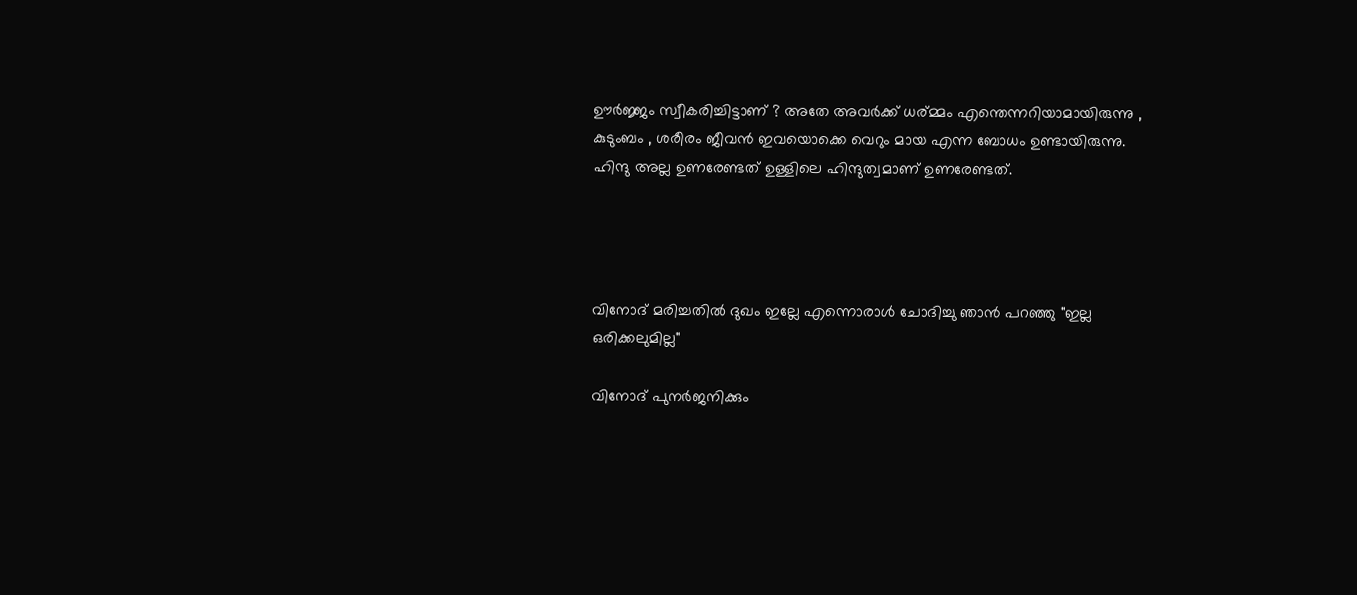ഊര്‍ജ്ജം സ്വീകരിച്ചിട്ടാണ് ? അതേ അവര്‍ക്ക് ധര്മ്മം എന്തെന്നറിയാമായിരുന്നു , കുടുംബം , ശരീരം ജീവന്‍ ഇവയൊക്കെ വെറും മായ എന്ന ബോധം ഉണ്ടായിരുന്നു. ഹിന്ദു അല്ല ഉണരേണ്ടത് ഉള്ളിലെ ഹിന്ദുത്വമാണ് ഉണരേണ്ടത്.




വിനോദ് മരിച്ചതില്‍ ദുഖം ഇല്ലേ എന്നൊരാള്‍ ചോദിച്ചു ഞാന്‍ പറഞ്ഞു "ഇല്ല ഒരിക്കലുമില്ല"

വിനോദ് പുനര്‍ജനിക്കും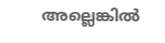അല്ലെങ്കില്‍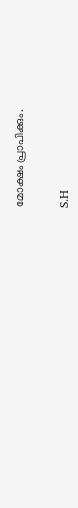മോക്ഷം പ്രാപിക്കും.


S.H